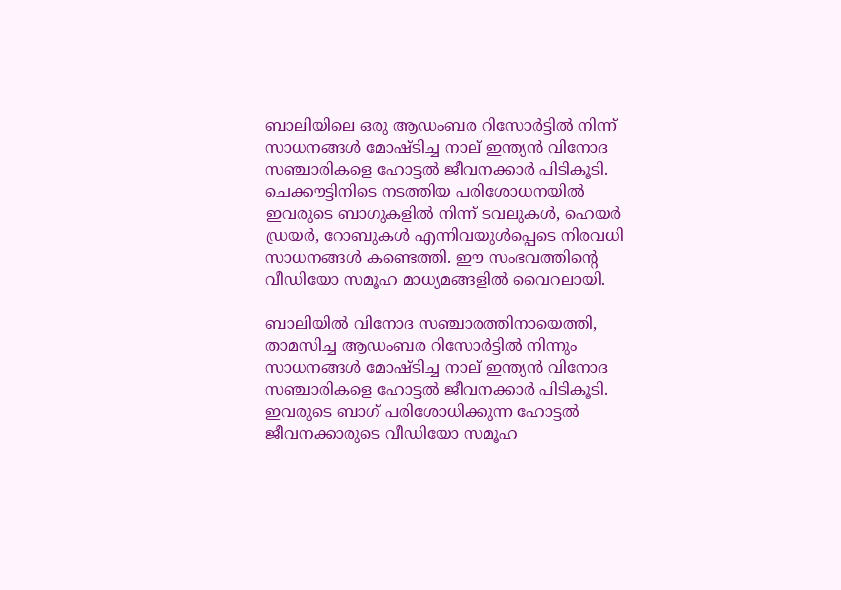ബാലിയിലെ ഒരു ആഡംബര റിസോർട്ടിൽ നിന്ന് സാധനങ്ങൾ മോഷ്ടിച്ച നാല് ഇന്ത്യൻ വിനോദ സഞ്ചാരികളെ ഹോട്ടൽ ജീവനക്കാർ പിടികൂടി. ചെക്കൗട്ടിനിടെ നടത്തിയ പരിശോധനയിൽ ഇവരുടെ ബാഗുകളിൽ നിന്ന് ടവലുകൾ, ഹെയർ ഡ്രയർ, റോബുകൾ എന്നിവയുൾപ്പെടെ നിരവധി സാധനങ്ങൾ കണ്ടെത്തി. ഈ സംഭവത്തിന്‍റെ വീഡിയോ സമൂഹ മാധ്യമങ്ങളിൽ വൈറലായി.

ബാലിയിൽ വിനോദ സ‌ഞ്ചാരത്തിനായെത്തി, താമസിച്ച ആഡംബര റിസോർട്ടിൽ നിന്നും സാധനങ്ങൾ മോഷ്ടിച്ച നാല് ഇന്ത്യൻ വിനോദ സഞ്ചാരികളെ ഹോട്ടൽ ജീവനക്കാർ പിടികൂടി. ഇവരുടെ ബാഗ് പരിശോധിക്കുന്ന ഹോട്ടൽ ജീവനക്കാരുടെ വീഡിയോ സമൂഹ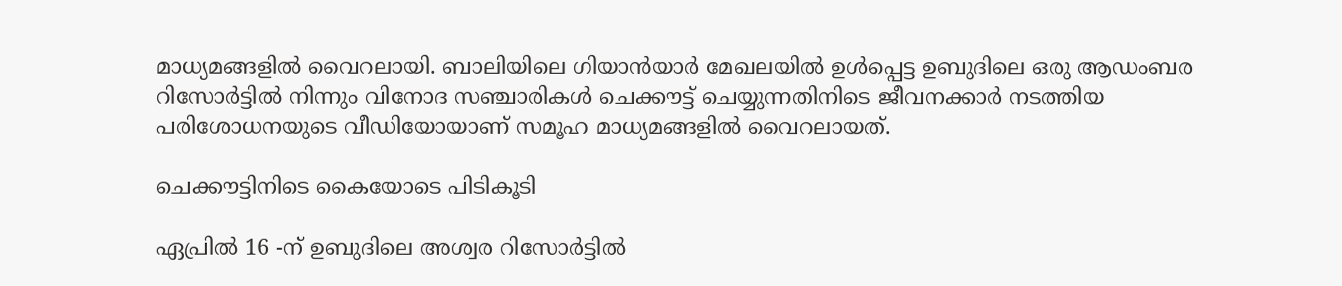മാധ്യമങ്ങളിൽ വൈറലായി. ബാലിയിലെ ഗിയാൻയാർ മേഖലയിൽ ഉൾപ്പെട്ട ഉബുദിലെ ഒരു ആഡംബര റിസോർട്ടിൽ നിന്നും വിനോദ സ‌ഞ്ചാരികൾ ചെക്കൗട്ട് ചെയ്യുന്നതിനിടെ ജീവനക്കാർ നടത്തിയ പരിശോധനയുടെ വീഡിയോയാണ് സമൂഹ മാധ്യമങ്ങളിൽ വൈറലായത്.

ചെക്കൗട്ടിനിടെ കൈയോടെ പിടികൂടി

ഏപ്രിൽ 16 -ന് ഉബുദിലെ അശ്വര റിസോർട്ടിൽ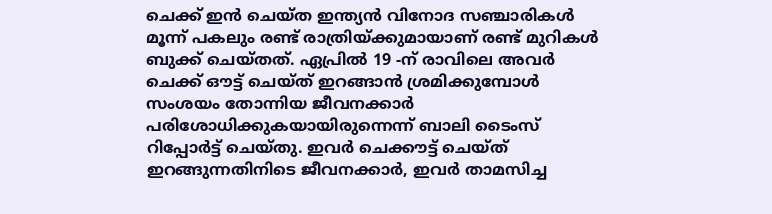ചെക്ക് ഇൻ ചെയ്ത ഇന്ത്യൻ വിനോദ സഞ്ചാരികൾ മൂന്ന് പകലും രണ്ട് രാത്രിയ്ക്കുമായാണ് രണ്ട് മുറികൾ ബുക്ക് ചെയ്തത്. ഏപ്രിൽ 19 -ന് രാവിലെ അവർ ചെക്ക് ഔട്ട് ചെയ്ത് ഇറങ്ങാൻ ശ്രമിക്കുമ്പോൾ സംശയം തോന്നിയ ജീവനക്കാർ പരിശോധിക്കുകയായിരുന്നെന്ന് ബാലി ടൈംസ് റിപ്പോർട്ട് ചെയ്തു. ഇവർ ചെക്കൗട്ട് ചെയ്ത് ഇറങ്ങുന്നതിനിടെ ജീവനക്കാർ, ഇവർ താമസിച്ച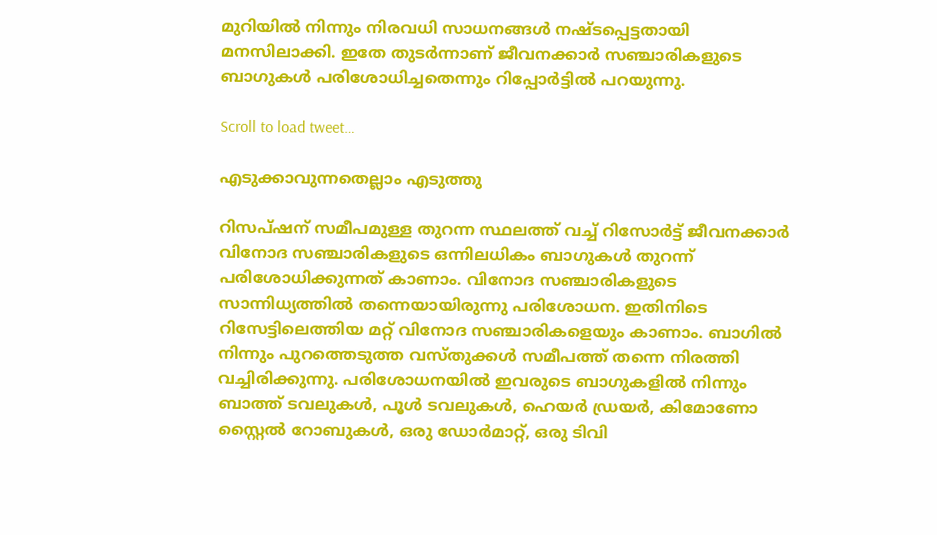മുറിയിൽ നിന്നും നിരവധി സാധനങ്ങൾ നഷ്ടപ്പെട്ടതായി മനസിലാക്കി. ഇതേ തുടർന്നാണ് ജീവനക്കാർ സഞ്ചാരികളുടെ ബാഗുകൾ പരിശോധിച്ചതെന്നും റിപ്പോര്‍ട്ടിൽ പറയുന്നു.

Scroll to load tweet…

എടുക്കാവുന്നതെല്ലാം എടുത്തു

റിസപ്ഷന് സമീപമുള്ള തുറന്ന സ്ഥലത്ത് വച്ച് റിസോർട്ട് ജീവനക്കാർ വിനോദ സഞ്ചാരികളുടെ ഒന്നിലധികം ബാഗുകൾ തുറന്ന് പരിശോധിക്കുന്നത് കാണാം. വിനോദ സഞ്ചാരികളുടെ സാന്നിധ്യത്തിൽ തന്നെയായിരുന്നു പരിശോധന. ഇതിനിടെ റിസേട്ടിലെത്തിയ മറ്റ് വിനോദ സഞ്ചാരികളെയും കാണാം. ബാഗിൽ നിന്നും പുറത്തെടുത്ത വസ്തുക്കൾ സമീപത്ത് തന്നെ നിരത്തി വച്ചിരിക്കുന്നു. പരിശോധനയിൽ ഇവരുടെ ബാഗുകളിൽ നിന്നും ബാത്ത് ടവലുകൾ, പൂൾ ടവലുകൾ, ഹെയർ ഡ്രയർ, കിമോണോ സ്റ്റൈൽ റോബുകൾ, ഒരു ഡോർമാറ്റ്, ഒരു ടിവി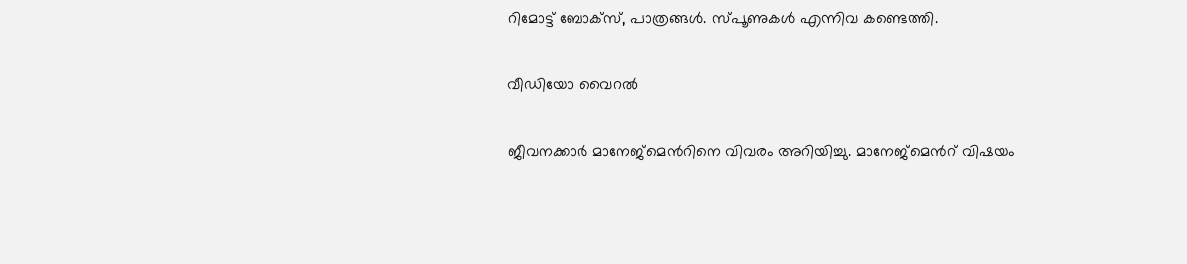റിമോട്ട് ബോക്സ്, പാത്രങ്ങൾ. സ്പൂണുകൾ എന്നിവ കണ്ടെത്തി.

വീഡിയോ വൈറൽ

ജീവനക്കാർ മാനേജ്‌മെന്‍റിനെ വിവരം അറിയിച്ചു. മാനേജ്മെന്‍റ് വിഷയം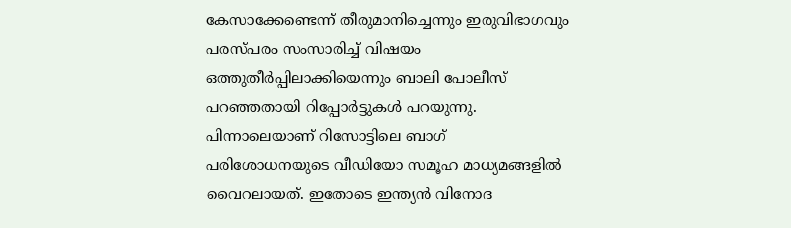കേസാക്കേണ്ടെന്ന് തീരുമാനിച്ചെന്നും ഇരുവിഭാഗവും പരസ്പരം സംസാരിച്ച് വിഷയം ഒത്തുതീർപ്പിലാക്കിയെന്നും ബാലി പോലീസ് പറഞ്ഞതായി റിപ്പോര്‍ട്ടുകൾ പറയുന്നു. പിന്നാലെയാണ് റിസോട്ടിലെ ബാഗ് പരിശോധനയുടെ വീഡിയോ സമൂഹ മാധ്യമങ്ങളിൽ വൈറലായത്. ഇതോടെ ഇന്ത്യൻ വിനോദ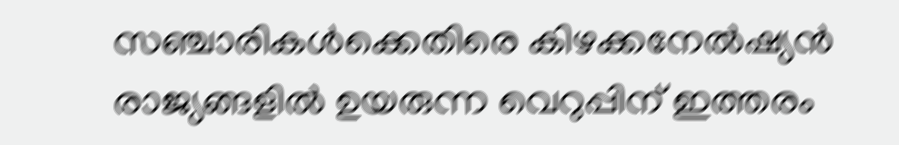സഞ്ചാരികൾക്കെതിരെ കിഴക്കനേൽഷ്യൻ രാജ്യങ്ങളിൽ ഉയരുന്ന വെറുപ്പിന് ഇത്തരം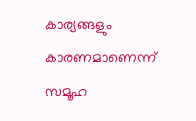കാര്യങ്ങളും കാരണമാണെന്ന് സമൂഹ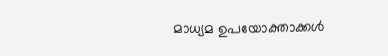മാധ്യമ ഉപയോക്താക്കൾ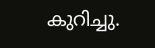കുറിച്ചു.